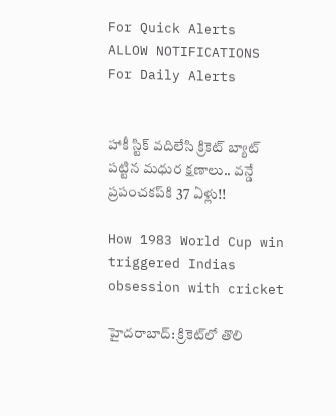For Quick Alerts
ALLOW NOTIFICATIONS
For Daily Alerts


హాకీ స్టిక్‌ వదిలేసి క్రికెట్‌ బ్యాట్ పట్టిన మధుర క్షణాలు.. వన్డే ప్రపంచకప్‌కి 37 ఏళ్లు!!

How 1983 World Cup win triggered Indias obsession with cricket

హైదరాబాద్: క్రికెట్‌లో తొలి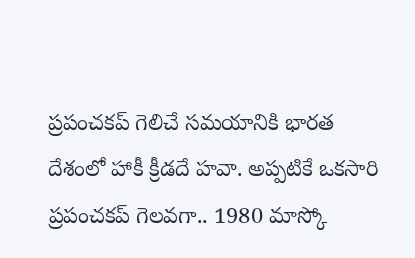ప్రపంచకప్‌ గెలిచే సమయానికి భారత దేశంలో హాకీ క్రీడదే హవా. అప్పటికే ఒకసారి ప్రపంచకప్‌ గెలవగా.. 1980 మాస్కో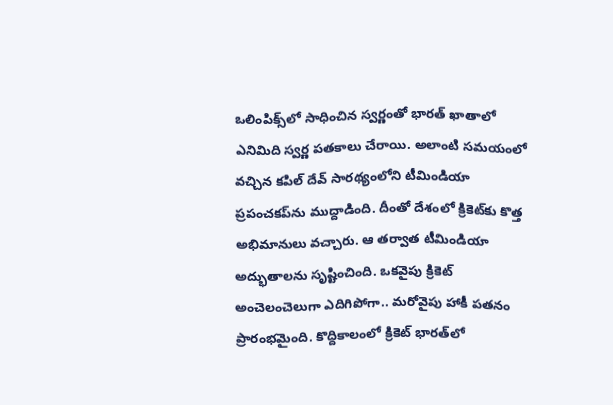ఒలింపిక్స్‌లో సాధించిన స్వర్ణంతో భారత్ ఖాతాలో ఎనిమిది స్వర్ణ పతకాలు చేరాయి. అలాంటి సమయంలో వచ్చిన కపిల్ ‌దేవ్‌ సారథ్యంలోని టీమిండియా ప్రపంచకప్‌ను ముద్దాడింది. దీంతో దేశంలో క్రికెట్‌కు కొత్త అభిమానులు వచ్చారు. ఆ తర్వాత టీమిండియా అద్భుతాలను సృష్టించింది. ఒకవైపు క్రికెట్‌ అంచెలంచెలుగా ఎదిగిపోగా.. మరోవైపు హాకీ పతనం ప్రారంభమైంది. కొద్దికాలంలో క్రికెట్‌ భారత్‌లో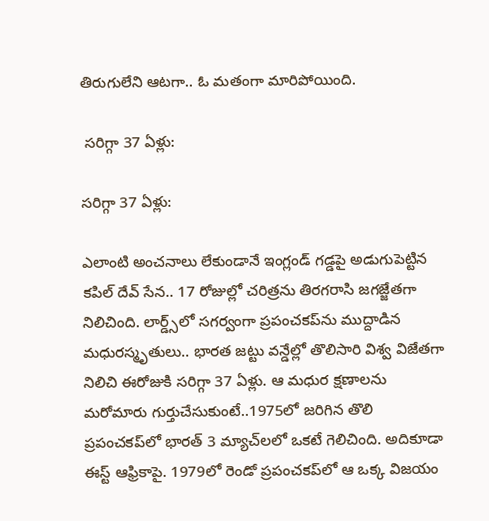తిరుగులేని ఆటగా.. ఓ మతంగా మారిపోయింది.

 సరిగ్గా 37 ఏళ్లు:

సరిగ్గా 37 ఏళ్లు:

ఎలాంటి అంచనాలు లేకుండానే ఇంగ్లండ్‌ గడ్డపై అడుగుపెట్టిన కపిల్‌ దేవ్ సేన.. 17 రోజుల్లో చరిత్రను తిరగరాసి జగజ్జేతగా నిలిచింది. లార్డ్స్‌లో సగర్వంగా ప్రపంచకప్‌ను ముద్దాడిన మధురస్మృతులు.. భారత జట్టు వన్డేల్లో తొలిసారి విశ్వ విజేతగా నిలిచి ఈరోజుకి సరిగ్గా 37 ఏళ్లు. ఆ మధుర క్షణాలను మరోమారు గుర్తుచేసుకుంటే..1975లో జరిగిన తొలి ప్రపంచకప్‌లో భారత్‌ 3 మ్యాచ్‌లలో ఒకటే గెలిచింది. అదికూడా ఈస్ట్‌ ఆఫ్రికాపై. 1979లో రెండో ప్రపంచకప్‌లో ఆ ఒక్క విజయం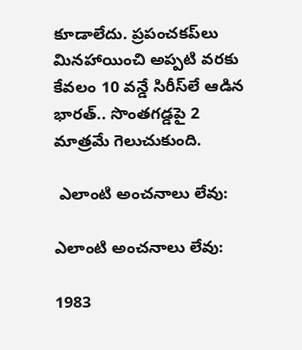కూడాలేదు. ప్రపంచకప్‌లు మినహాయించి అప్పటి వరకు కేవలం 10 వన్డే సిరీస్‌లే ఆడిన భారత్.. సొంతగడ్డపై 2 మాత్రమే గెలుచుకుంది.

 ఎలాంటి అంచనాలు లేవు:

ఎలాంటి అంచనాలు లేవు:

1983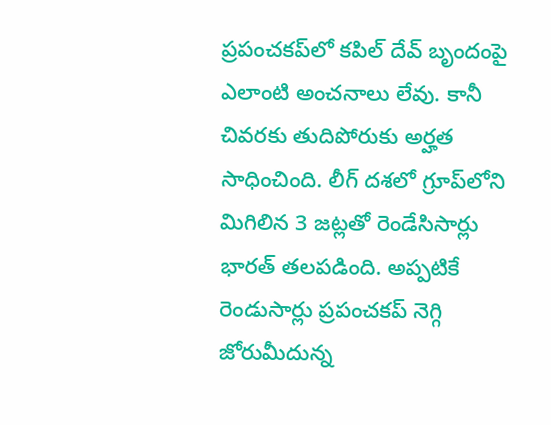ప్రపంచకప్‌లో కపిల్‌ దేవ్‌ బృందంపై ఎలాంటి అంచనాలు లేవు. కానీ చివరకు తుదిపోరుకు అర్హత సాధించింది. లీగ్‌ దశలో గ్రూప్‌లోని మిగిలిన 3 జట్లతో రెండేసిసార్లు భారత్‌ తలపడింది. అప్పటికే రెండుసార్లు ప్రపంచకప్‌ నెగ్గి జోరుమీదున్న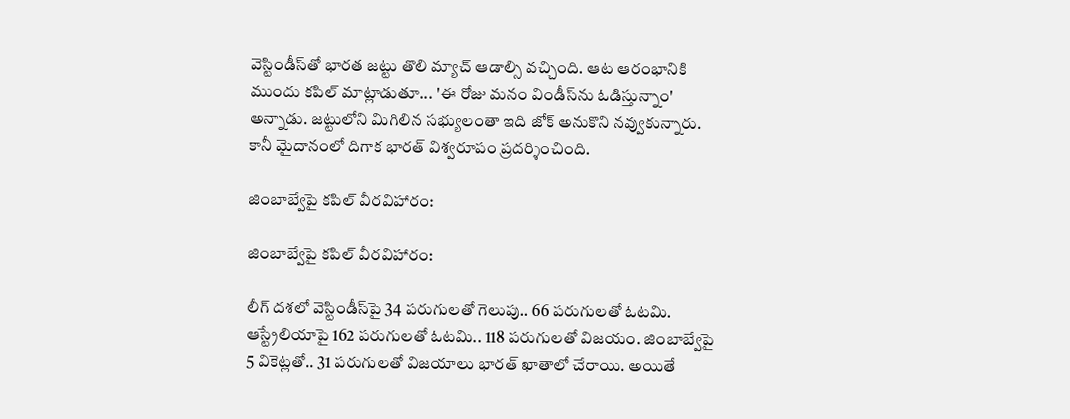వెస్టిండీస్‌తో భారత జట్టు తొలి మ్యాచ్‌ ఆడాల్సి వచ్చింది. ఆట ఆరంభానికి ముందు కపిల్‌ మాట్లాడుతూ... 'ఈ రోజు మనం విండీస్‌ను ఓడిస్తున్నాం' అన్నాడు. జట్టులోని మిగిలిన సభ్యులంతా ఇది జోక్‌ అనుకొని నవ్వుకున్నారు. కానీ మైదానంలో దిగాక భారత్‌ విశ్వరూపం ప్రదర్శించింది.

జింబాబ్వేపై కపిల్‌ వీరవిహారం:

జింబాబ్వేపై కపిల్‌ వీరవిహారం:

లీగ్‌ దశలో వెస్టిండీస్‌పై 34 పరుగులతో గెలుపు.. 66 పరుగులతో ఓటమి. ఆస్ట్రేలియాపై 162 పరుగులతో ఓటమి.. 118 పరుగులతో విజయం. జింబాబ్వేపై 5 వికెట్లతో.. 31 పరుగులతో విజయాలు భారత్‌ ఖాతాలో చేరాయి. అయితే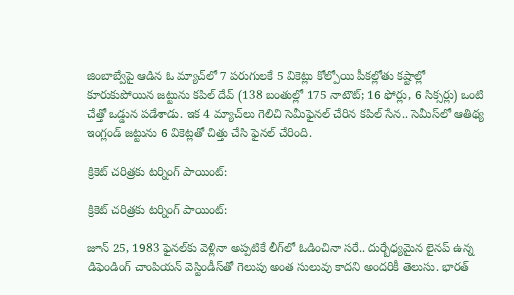జింబాబ్వేపై ఆడిన ఓ మ్యాచ్‌లో 7 పరుగులకే 5 వికెట్లు కోల్పోయి పీకల్లోతు కష్టాల్లో కూరుకుపోయిన జట్టును కపిల్‌ దేవ్‌ (138 బంతుల్లో 175 నాటౌట్‌; 16 ఫోర్లు, 6 సిక్సర్లు) ఒంటి చేత్తో ఒడ్డున పడేశాడు. ఇక 4 మ్యాచ్‌లు గెలిచి సెమీఫైనల్‌ చేరిన కపిల్ సేన.. సెమీస్‌లో ఆతిథ్య ఇంగ్లండ్‌ జట్టును 6 వికెట్లతో చిత్తు చేసి ఫైనల్‌ చేరింది.

క్రికెట్‌ చరిత్రకు టర్నింగ్‌ పాయింట్‌:

క్రికెట్‌ చరిత్రకు టర్నింగ్‌ పాయింట్‌:

జూన్‌ 25, 1983 ఫైనల్‌కు వెళ్లినా అప్పటికే లీగ్‌లో ఓడించినా సరే.. దుర్బేధ్యమైన లైనప్‌ ఉన్న డిఫెండింగ్‌ చాంపియన్‌ వెస్టిండీస్‌తో గెలుపు అంత సులువు కాదని అందరికీ తెలుసు. భారత్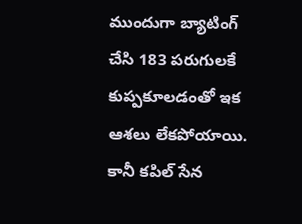ముందుగా బ్యాటింగ్‌ చేసి 183 పరుగులకే కుప్పకూలడంతో ఇక ఆశలు లేకపోయాయి. కానీ కపిల్‌ సేన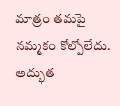మాత్రం తమపై నమ్మకం కోల్పోలేదు. అద్భుత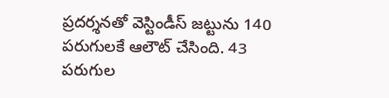ప్రదర్శనతో వెస్టిండీస్‌ జట్టును 140 పరుగులకే ఆలౌట్‌ చేసింది. 43 పరుగుల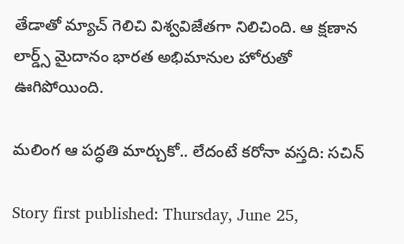తేడాతో మ్యాచ్‌ గెలిచి విశ్వవిజేతగా నిలిచింది. ఆ క్షణాన లార్డ్స్‌ మైదానం భారత అభిమానుల హోరుతో ఊగిపోయింది.

మలింగ ఆ పద్ధతి మార్చుకో.. లేదంటే కరోనా వస్తది: సచిన్

Story first published: Thursday, June 25,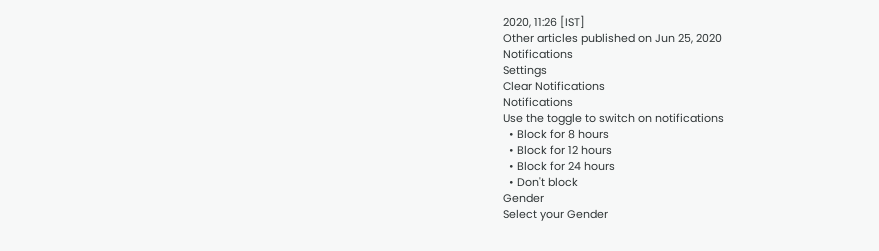2020, 11:26 [IST]
Other articles published on Jun 25, 2020
Notifications
Settings
Clear Notifications
Notifications
Use the toggle to switch on notifications
  • Block for 8 hours
  • Block for 12 hours
  • Block for 24 hours
  • Don't block
Gender
Select your Gender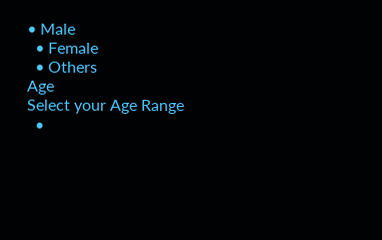• Male
  • Female
  • Others
Age
Select your Age Range
  •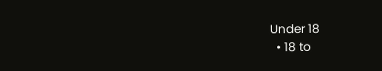Under 18
  • 18 to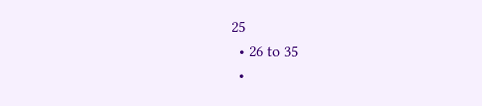25
  • 26 to 35
  •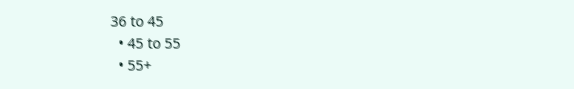36 to 45
  • 45 to 55
  • 55+